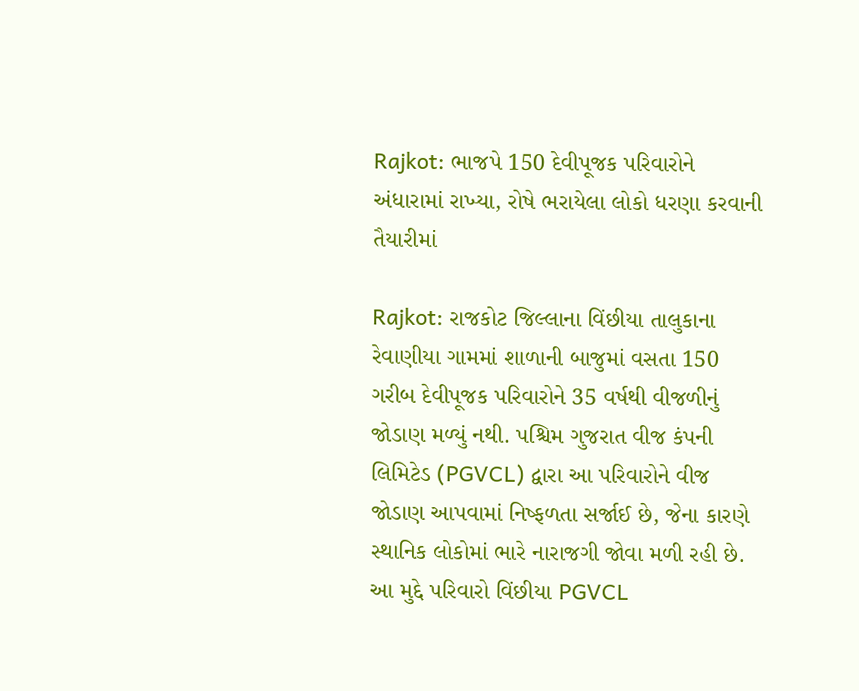Rajkot: ભાજપે 150 દેવીપૂજક પરિવારોને અંધારામાં રાખ્યા, રોષે ભરાયેલા લોકો ધરણા કરવાની તૈયારીમાં

Rajkot: રાજકોટ જિલ્લાના વિંછીયા તાલુકાના રેવાણીયા ગામમાં શાળાની બાજુમાં વસતા 150 ગરીબ દેવીપૂજક પરિવારોને 35 વર્ષથી વીજળીનું જોડાણ મળ્યું નથી. પશ્ચિમ ગુજરાત વીજ કંપની લિમિટેડ (PGVCL) દ્વારા આ પરિવારોને વીજ જોડાણ આપવામાં નિષ્ફળતા સર્જાઈ છે, જેના કારણે સ્થાનિક લોકોમાં ભારે નારાજગી જોવા મળી રહી છે. આ મુદ્દે પરિવારો વિંછીયા PGVCL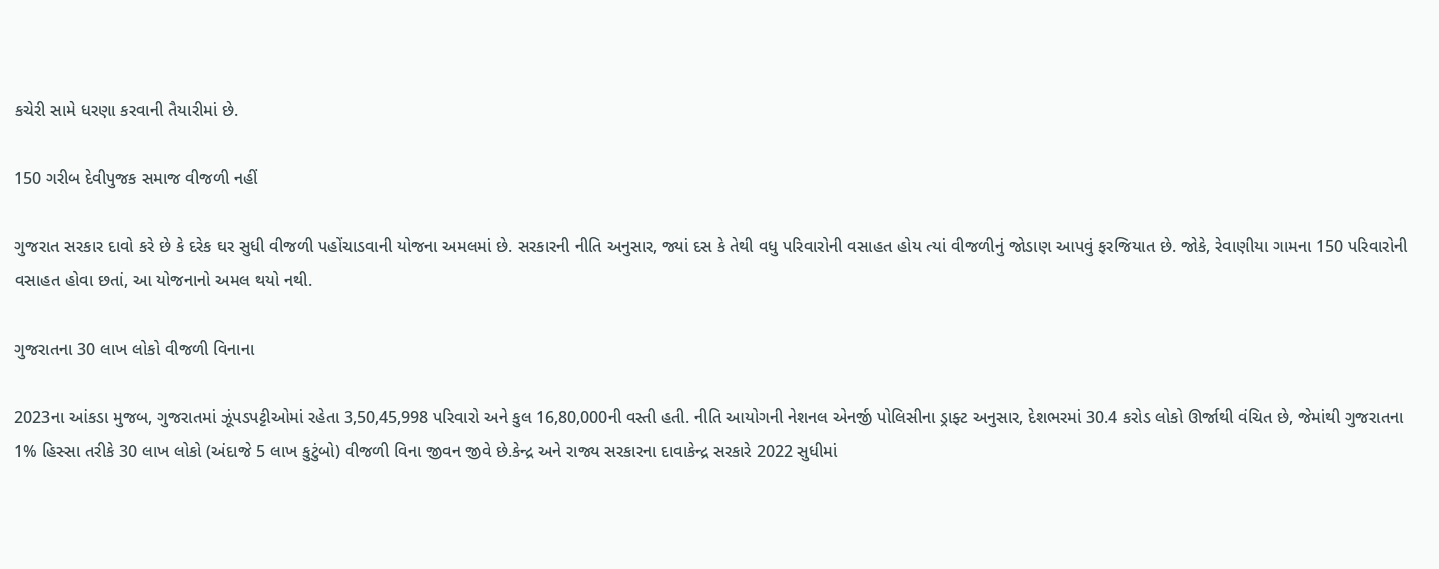કચેરી સામે ધરણા કરવાની તૈયારીમાં છે.

150 ગરીબ દેવીપુજક સમાજ વીજળી નહીં

ગુજરાત સરકાર દાવો કરે છે કે દરેક ઘર સુધી વીજળી પહોંચાડવાની યોજના અમલમાં છે. સરકારની નીતિ અનુસાર, જ્યાં દસ કે તેથી વધુ પરિવારોની વસાહત હોય ત્યાં વીજળીનું જોડાણ આપવું ફરજિયાત છે. જોકે, રેવાણીયા ગામના 150 પરિવારોની વસાહત હોવા છતાં, આ યોજનાનો અમલ થયો નથી.

ગુજરાતના 30 લાખ લોકો વીજળી વિનાના

2023ના આંકડા મુજબ, ગુજરાતમાં ઝૂંપડપટ્ટીઓમાં રહેતા 3,50,45,998 પરિવારો અને કુલ 16,80,000ની વસ્તી હતી. નીતિ આયોગની નેશનલ એનર્જી પોલિસીના ડ્રાફ્ટ અનુસાર, દેશભરમાં 30.4 કરોડ લોકો ઊર્જાથી વંચિત છે, જેમાંથી ગુજરાતના 1% હિસ્સા તરીકે 30 લાખ લોકો (અંદાજે 5 લાખ કુટુંબો) વીજળી વિના જીવન જીવે છે.કેન્દ્ર અને રાજ્ય સરકારના દાવાકેન્દ્ર સરકારે 2022 સુધીમાં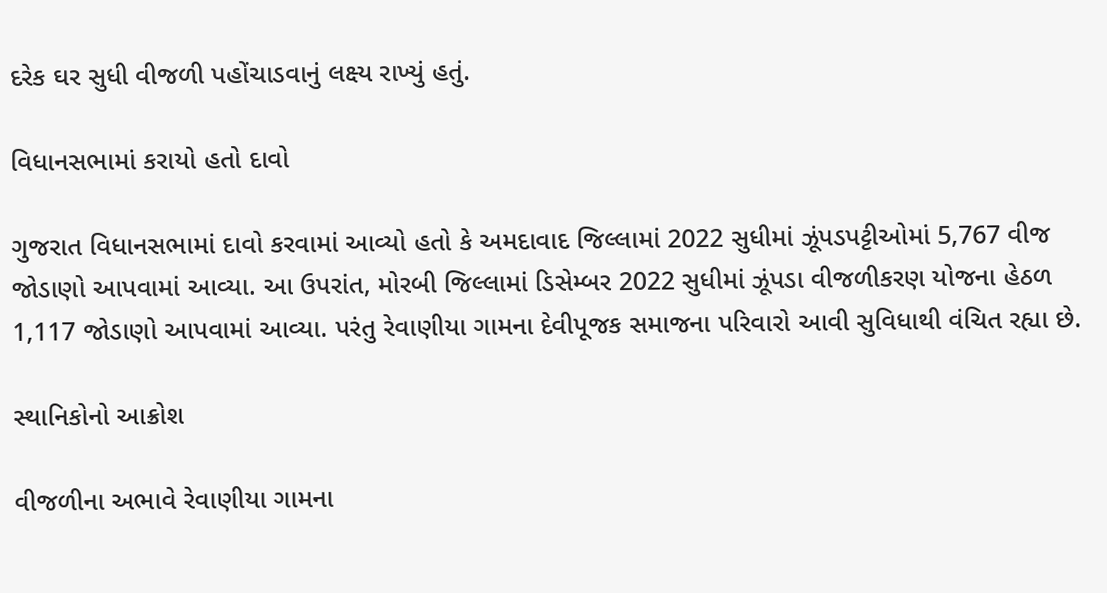દરેક ઘર સુધી વીજળી પહોંચાડવાનું લક્ષ્ય રાખ્યું હતું.

વિધાનસભામાં કરાયો હતો દાવો

ગુજરાત વિધાનસભામાં દાવો કરવામાં આવ્યો હતો કે અમદાવાદ જિલ્લામાં 2022 સુધીમાં ઝૂંપડપટ્ટીઓમાં 5,767 વીજ જોડાણો આપવામાં આવ્યા. આ ઉપરાંત, મોરબી જિલ્લામાં ડિસેમ્બર 2022 સુધીમાં ઝૂંપડા વીજળીકરણ યોજના હેઠળ 1,117 જોડાણો આપવામાં આવ્યા. પરંતુ રેવાણીયા ગામના દેવીપૂજક સમાજના પરિવારો આવી સુવિધાથી વંચિત રહ્યા છે.

સ્થાનિકોનો આક્રોશ

વીજળીના અભાવે રેવાણીયા ગામના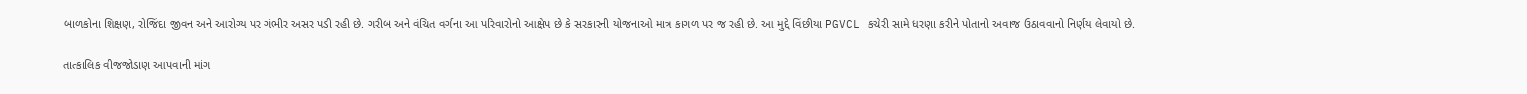બાળકોના શિક્ષણ, રોજિંદા જીવન અને આરોગ્ય પર ગંભીર અસર પડી રહી છે. ગરીબ અને વંચિત વર્ગના આ પરિવારોનો આક્ષેપ છે કે સરકારની યોજનાઓ માત્ર કાગળ પર જ રહી છે. આ મુદ્દે વિંછીયા PGVCL કચેરી સામે ધરણા કરીને પોતાનો અવાજ ઉઠાવવાનો નિર્ણય લેવાયો છે.

તાત્કાલિક વીજજોડાણ આપવાની માંગ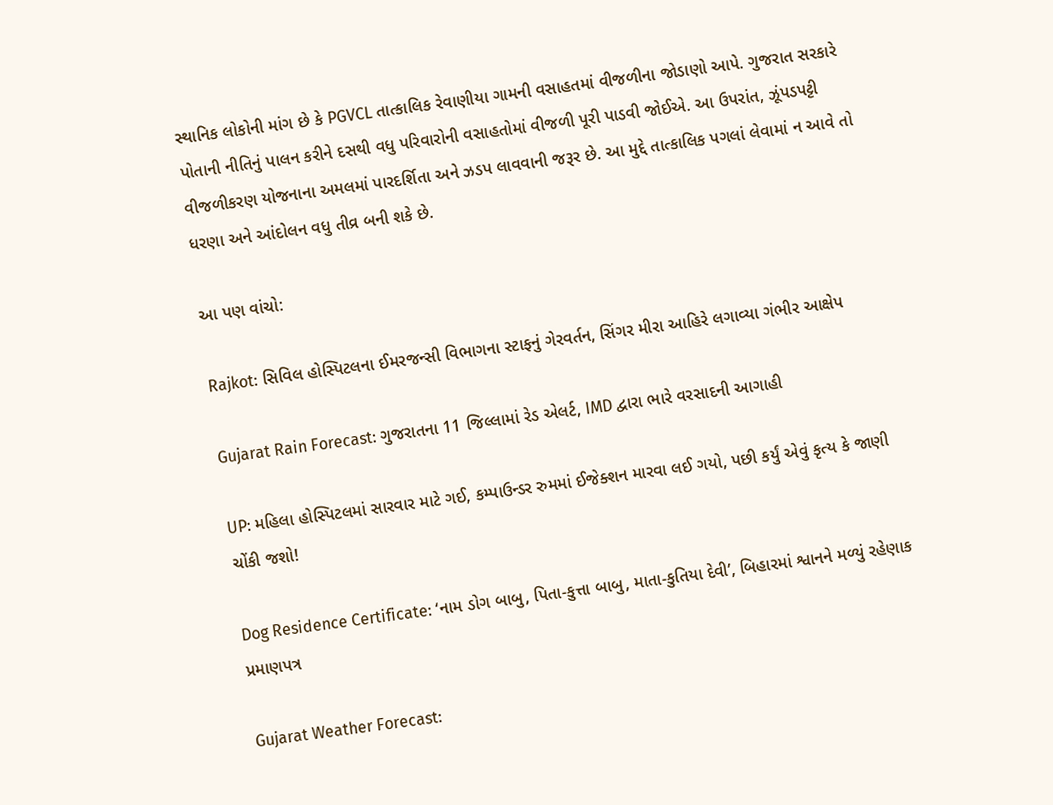સ્થાનિક લોકોની માંગ છે કે PGVCL તાત્કાલિક રેવાણીયા ગામની વસાહતમાં વીજળીના જોડાણો આપે. ગુજરાત સરકારે પોતાની નીતિનું પાલન કરીને દસથી વધુ પરિવારોની વસાહતોમાં વીજળી પૂરી પાડવી જોઈએ. આ ઉપરાંત, ઝૂંપડપટ્ટી વીજળીકરણ યોજનાના અમલમાં પારદર્શિતા અને ઝડપ લાવવાની જરૂર છે. આ મુદ્દે તાત્કાલિક પગલાં લેવામાં ન આવે તો ધરણા અને આંદોલન વધુ તીવ્ર બની શકે છે.

આ પણ વાંચો:

Rajkot: સિવિલ હોસ્પિટલના ઈમરજન્સી વિભાગના સ્ટાફનું ગેરવર્તન, સિંગર મીરા આહિરે લગાવ્યા ગંભીર આક્ષેપ

Gujarat Rain Forecast: ગુજરાતના 11 જિલ્લામાં રેડ એલર્ટ, IMD દ્વારા ભારે વરસાદની આગાહી

UP: મહિલા હોસ્પિટલમાં સારવાર માટે ગઈ, કમ્પાઉન્ડર રુમમાં ઈજેક્શન મારવા લઈ ગયો, પછી કર્યું એવું કૃત્ય કે જાણી ચોંકી જશો!

Dog Residence Certificate: ‘નામ ડોગ બાબુ, પિતા-કુત્તા બાબુ, માતા-કુતિયા દેવી’, બિહારમાં શ્વાનને મળ્યું રહેણાક પ્રમાણપત્ર

Gujarat Weather Forecast: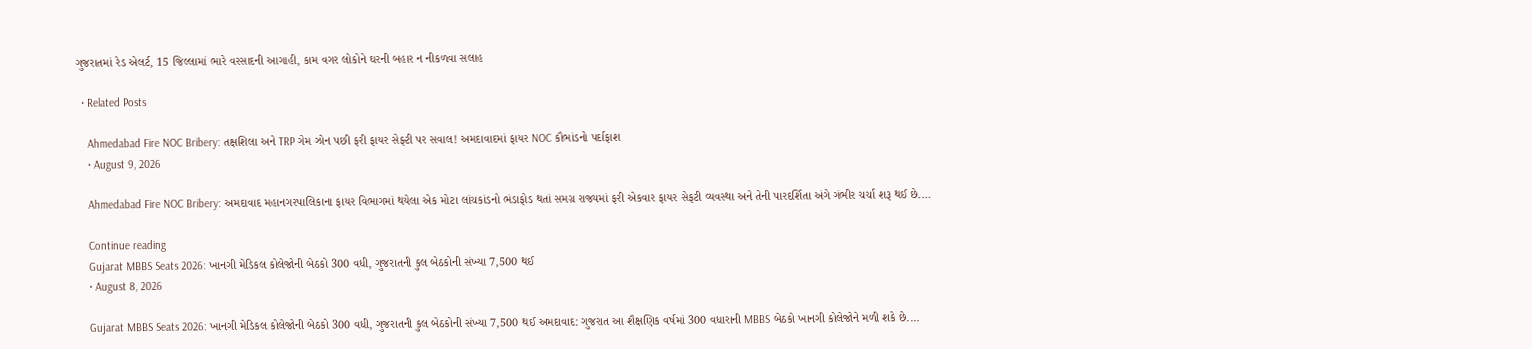ગુજરાતમાં રેડ એલર્ટ, 15 જિલ્લામાં ભારે વરસાદની આગાહી, કામ વગર લોકોને ઘરની બહાર ન નીકળવા સલાહ

  • Related Posts

    Ahmedabad Fire NOC Bribery: તક્ષશિલા અને TRP ગેમ ઝોન પછી ફરી ફાયર સેફ્ટી પર સવાલ! અમદાવાદમાં ફાયર NOC કૌભાંડનો પર્દાફાશ
    • August 9, 2026

    Ahmedabad Fire NOC Bribery: અમદાવાદ મહાનગરપાલિકાના ફાયર વિભાગમાં થયેલા એક મોટા લાંચકાંડનો ભંડાફોડ થતાં સમગ્ર રાજ્યમાં ફરી એકવાર ફાયર સેફટી વ્યવસ્થા અને તેની પારદર્શિતા અંગે ગંભીર ચર્ચા શરૂ થઈ છે.…

    Continue reading
    Gujarat MBBS Seats 2026: ખાનગી મેડિકલ કોલેજોની બેઠકો 300 વધી, ગુજરાતની કુલ બેઠકોની સંખ્યા 7,500 થઈ
    • August 8, 2026

    Gujarat MBBS Seats 2026: ખાનગી મેડિકલ કોલેજોની બેઠકો 300 વધી, ગુજરાતની કુલ બેઠકોની સંખ્યા 7,500 થઈ અમદાવાદ: ગુજરાત આ શૈક્ષણિક વર્ષમાં 300 વધારાની MBBS બેઠકો ખાનગી કોલેજોને મળી શકે છે.…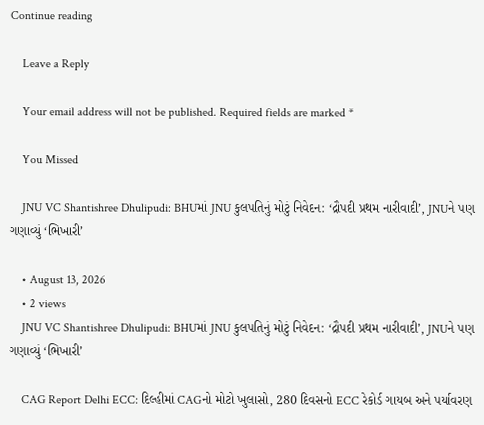Continue reading

    Leave a Reply

    Your email address will not be published. Required fields are marked *

    You Missed

    JNU VC Shantishree Dhulipudi: BHUમાં JNU કુલપતિનું મોટું નિવેદન: ‘દ્રૌપદી પ્રથમ નારીવાદી’, JNUને પણ ગણાવ્યું ‘ભિખારી’

    • August 13, 2026
    • 2 views
    JNU VC Shantishree Dhulipudi: BHUમાં JNU કુલપતિનું મોટું નિવેદન: ‘દ્રૌપદી પ્રથમ નારીવાદી’, JNUને પણ ગણાવ્યું ‘ભિખારી’

    CAG Report Delhi ECC: દિલ્હીમાં CAGનો મોટો ખુલાસો, 280 દિવસનો ECC રેકોર્ડ ગાયબ અને પર્યાવરણ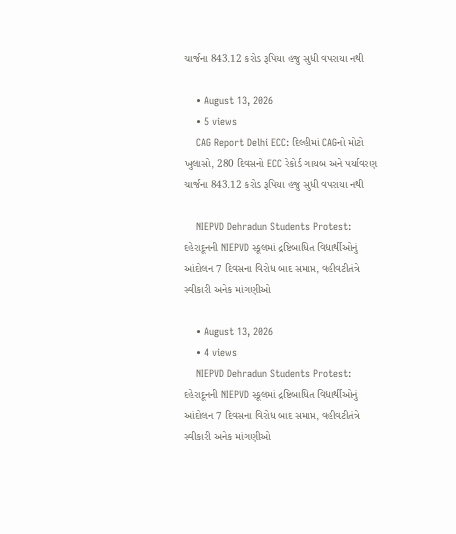ચાર્જના 843.12 કરોડ રૂપિયા હજુ સુધી વપરાયા નથી

    • August 13, 2026
    • 5 views
    CAG Report Delhi ECC: દિલ્હીમાં CAGનો મોટો ખુલાસો, 280 દિવસનો ECC રેકોર્ડ ગાયબ અને પર્યાવરણ ચાર્જના 843.12 કરોડ રૂપિયા હજુ સુધી વપરાયા નથી

    NIEPVD Dehradun Students Protest: દહેરાદૂનની NIEPVD સ્કૂલમાં દ્રષ્ટિબાધિત વિદ્યાર્થીઓનું આંદોલન 7 દિવસના વિરોધ બાદ સમાપ્ત, વહીવટીતંત્રે સ્વીકારી અનેક માંગણીઓ

    • August 13, 2026
    • 4 views
    NIEPVD Dehradun Students Protest: દહેરાદૂનની NIEPVD સ્કૂલમાં દ્રષ્ટિબાધિત વિદ્યાર્થીઓનું આંદોલન 7 દિવસના વિરોધ બાદ સમાપ્ત, વહીવટીતંત્રે સ્વીકારી અનેક માંગણીઓ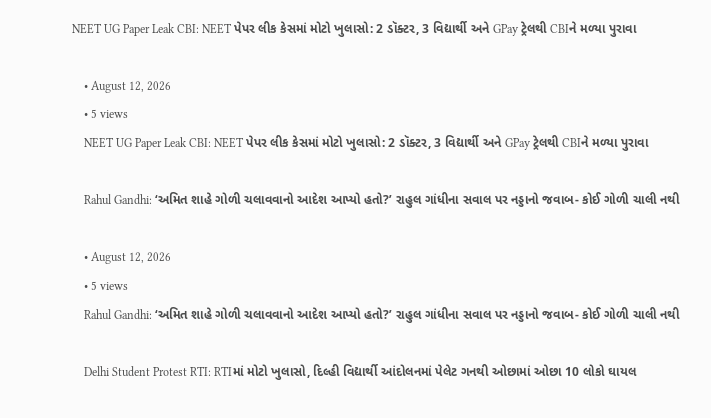NEET UG Paper Leak CBI: NEET પેપર લીક કેસમાં મોટો ખુલાસો: 2 ડૉક્ટર, 3 વિદ્યાર્થી અને GPay ટ્રેલથી CBIને મળ્યા પુરાવા

    • August 12, 2026
    • 5 views
    NEET UG Paper Leak CBI: NEET પેપર લીક કેસમાં મોટો ખુલાસો: 2 ડૉક્ટર, 3 વિદ્યાર્થી અને GPay ટ્રેલથી CBIને મળ્યા પુરાવા

    Rahul Gandhi: ‘અમિત શાહે ગોળી ચલાવવાનો આદેશ આપ્યો હતો?’ રાહુલ ગાંધીના સવાલ પર નડ્ડાનો જવાબ- કોઈ ગોળી ચાલી નથી

    • August 12, 2026
    • 5 views
    Rahul Gandhi: ‘અમિત શાહે ગોળી ચલાવવાનો આદેશ આપ્યો હતો?’ રાહુલ ગાંધીના સવાલ પર નડ્ડાનો જવાબ- કોઈ ગોળી ચાલી નથી

    Delhi Student Protest RTI: RTIમાં મોટો ખુલાસો, દિલ્હી વિદ્યાર્થી આંદોલનમાં પેલેટ ગનથી ઓછામાં ઓછા 10 લોકો ઘાયલ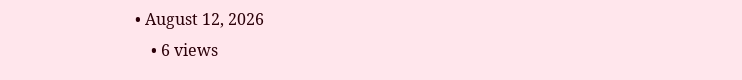• August 12, 2026
    • 6 views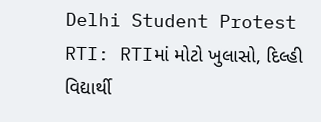Delhi Student Protest RTI: RTIમાં મોટો ખુલાસો, દિલ્હી વિદ્યાર્થી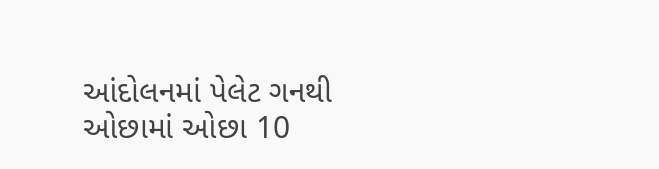આંદોલનમાં પેલેટ ગનથી ઓછામાં ઓછા 10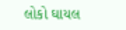લોકો ઘાયલ